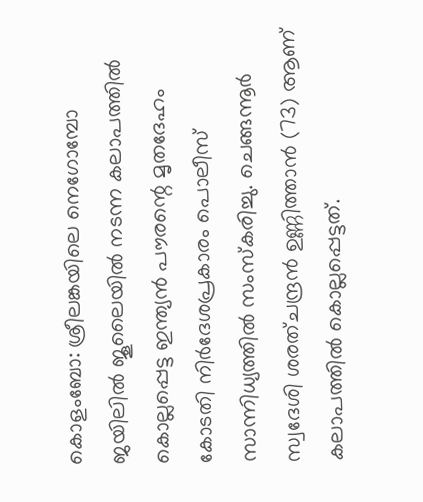കൊളംബോ: ശ്രീലങ്കയിലെ നെഗോമ്പോ ജയിലിൽ ജൂലൈയിൽ നടന്ന കലാപത്തിൽ കൊല്ലപ്പെട്ട ഇന്ത്യൻ പൗരന്റെ മൃതദേഹം കോടതി നിർദേശപ്രകാരം പൊലീസ് സാന്നിധ്യത്തിൽ സംസ്‌കരിച്ചു. ചെങ്ങന്നൂർ സ്വദേശി ശരത്ചന്ദ്രൻ ഉണ്ണിത്താൻ (73) ആണ് കലാപത്തിൽ കൊല്ലപ്പെട്ടത്.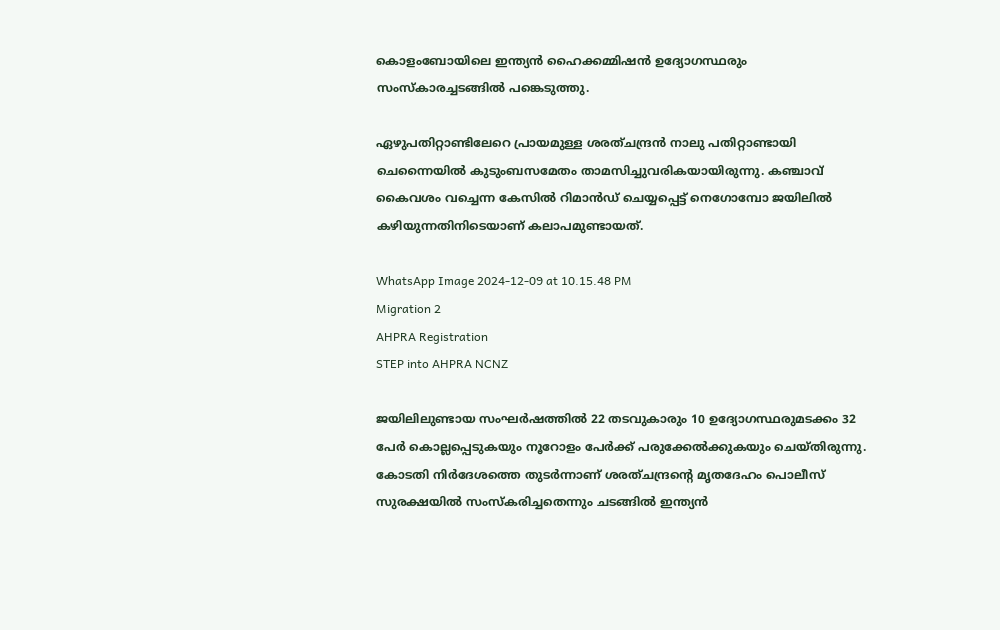കൊളംബോയിലെ ഇന്ത്യൻ ഹൈക്കമ്മിഷൻ ഉദ്യോഗസ്ഥരും സംസ്‌കാരച്ചടങ്ങിൽ പങ്കെടുത്തു.

ഏഴുപതിറ്റാണ്ടിലേറെ പ്രായമുള്ള ശരത്ചന്ദ്രൻ നാലു പതിറ്റാണ്ടായി ചെന്നൈയിൽ കുടുംബസമേതം താമസിച്ചുവരികയായിരുന്നു. കഞ്ചാവ് കൈവശം വച്ചെന്ന കേസിൽ റിമാൻഡ് ചെയ്യപ്പെട്ട് നെഗോമ്പോ ജയിലിൽ കഴിയുന്നതിനിടെയാണ് കലാപമുണ്ടായത്.

WhatsApp Image 2024-12-09 at 10.15.48 PM
Migration 2
AHPRA Registration
STEP into AHPRA NCNZ

ജയിലിലുണ്ടായ സംഘർഷത്തിൽ 22 തടവുകാരും 10 ഉദ്യോഗസ്ഥരുമടക്കം 32 പേർ കൊല്ലപ്പെടുകയും നൂറോളം പേർക്ക് പരുക്കേൽക്കുകയും ചെയ്തിരുന്നു. കോടതി നിർദേശത്തെ തുടർന്നാണ് ശരത്ചന്ദ്രന്റെ മൃതദേഹം പൊലീസ് സുരക്ഷയിൽ സംസ്‌കരിച്ചതെന്നും ചടങ്ങിൽ ഇന്ത്യൻ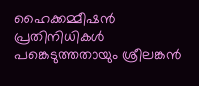ഹൈക്കമ്മീഷൻ പ്രതിനിധികൾ പങ്കെടുത്തതായും ശ്രീലങ്കൻ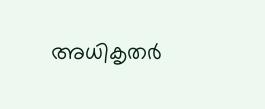അധികൃതർ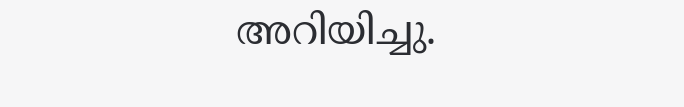അറിയിച്ചു.